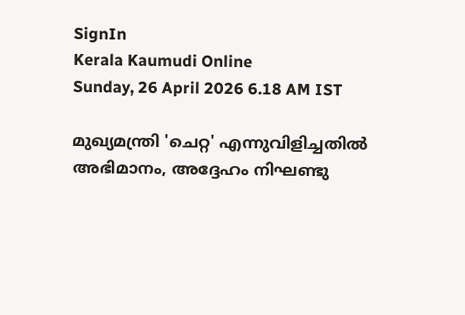SignIn
Kerala Kaumudi Online
Sunday, 26 April 2026 6.18 AM IST

മുഖ്യമന്ത്രി 'ചെറ്റ' എന്നുവിളിച്ചതിൽ അഭിമാനം, അദ്ദേഹം നിഘണ്ടു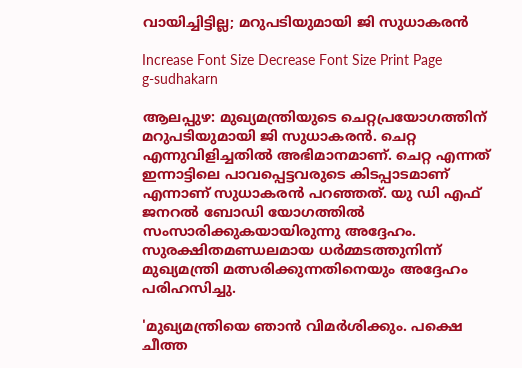വായിച്ചിട്ടില്ല; മറുപടിയുമായി ജി സുധാകരൻ

Increase Font Size Decrease Font Size Print Page
g-sudhakarn

ആലപ്പുഴ: മുഖ്യമന്ത്രിയുടെ ചെറ്റപ്രയോഗത്തിന് മറുപടിയുമായി ജി സുധാകരൻ. ചെറ്റ എന്നുവിളിച്ചതിൽ അഭിമാനമാണ്. ചെറ്റ എന്നത് ഇന്നാട്ടിലെ പാവപ്പെട്ടവരുടെ കിടപ്പാടമാണ് എന്നാണ് സുധാകരൻ പറഞ്ഞത്. യു ഡി എഫ് ജനറൽ ബോഡി യോഗത്തിൽ സംസാരിക്കുകയായിരുന്നു അദ്ദേഹം. സുരക്ഷിതമണ്ഡലമായ ധർമ്മടത്തുനിന്ന് മുഖ്യമന്ത്രി മത്സരിക്കുന്നതിനെയും അദ്ദേഹം പരിഹസിച്ചു.

'മുഖ്യമന്ത്രിയെ ഞാൻ വിമർശിക്കും. പക്ഷെ ചീത്ത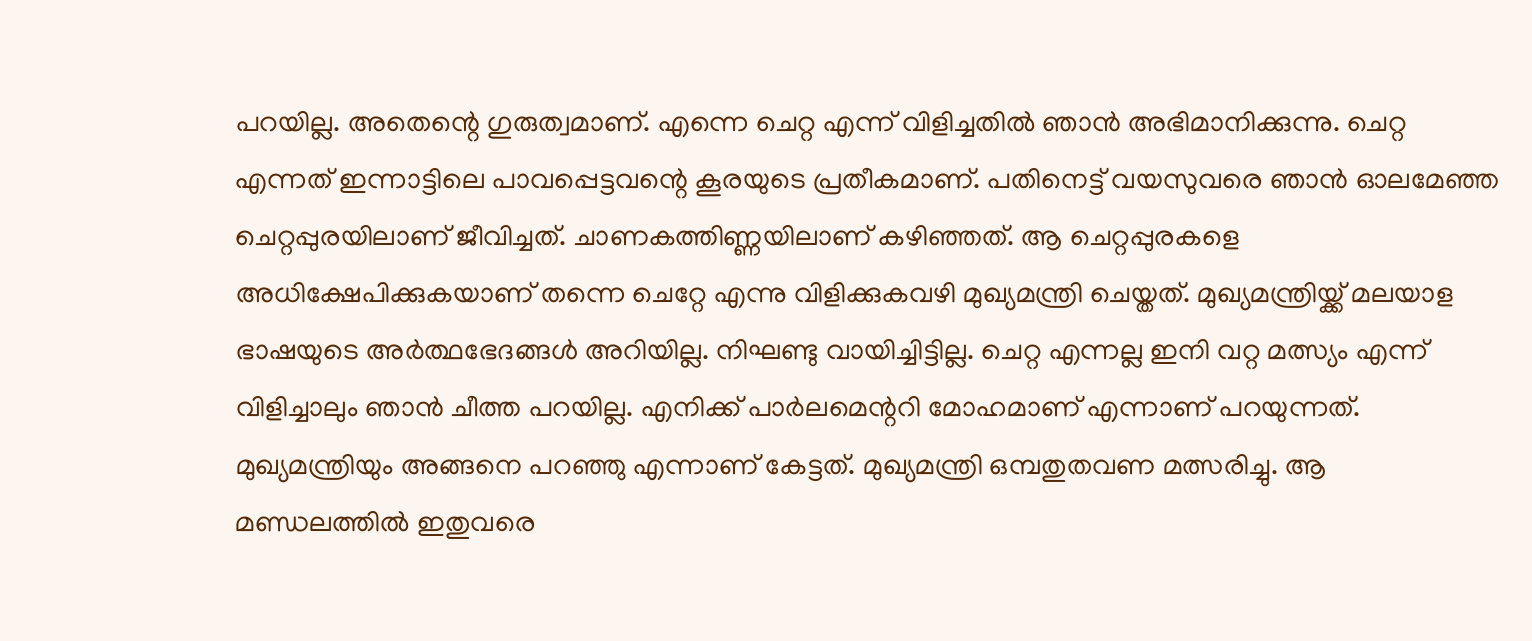പറയില്ല. അതെന്റെ ഗുരുത്വമാണ്. എന്നെ ചെറ്റ എന്ന് വിളിച്ചതിൽ ഞാൻ അഭിമാനിക്കുന്നു. ചെറ്റ എന്നത് ഇന്നാട്ടിലെ പാവപ്പെട്ടവന്റെ കൂരയുടെ പ്രതീകമാണ്. പതിനെട്ട് വയസുവരെ ഞാൻ ഓലമേഞ്ഞ ചെറ്റപ്പുരയിലാണ് ജീവിച്ചത്. ചാണകത്തിണ്ണയിലാണ് കഴിഞ്ഞത്. ആ ചെറ്റപ്പുരകളെ അധിക്ഷേപിക്കുകയാണ് തന്നെ ചെറ്റേ എന്നു വിളിക്കുകവഴി മുഖ്യമന്ത്രി ചെയ്തത്. മുഖ്യമന്ത്രിയ്ക്ക് മലയാള ഭാഷയുടെ അർത്ഥഭേദങ്ങൾ അറിയില്ല. നിഘണ്ടു വായിച്ചിട്ടില്ല. ചെറ്റ എന്നല്ല ഇനി വറ്റ മത്സ്യം എന്ന് വിളിച്ചാലും ഞാൻ ചീത്ത പറയില്ല. എനിക്ക് പാർലമെന്ററി മോഹമാണ് എന്നാണ് പറയുന്നത്. മുഖ്യമന്ത്രിയും അങ്ങനെ പറഞ്ഞു എന്നാണ് കേട്ടത്. മുഖ്യമന്ത്രി ഒമ്പതുതവണ മത്സരിച്ചു. ആ മണ്ഡലത്തിൽ ഇതുവരെ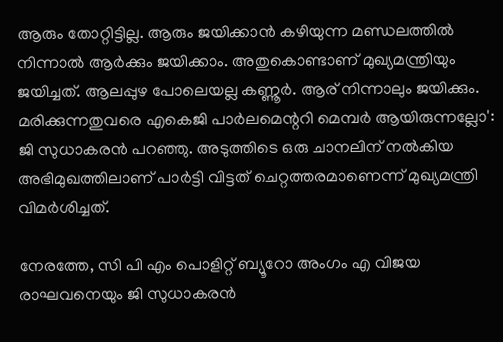ആരും തോറ്റിട്ടില്ല. ആരും ജയിക്കാൻ കഴിയുന്ന മണ്ഡലത്തിൽ നിന്നാൽ ആർക്കും ജയിക്കാം. അതുകൊണ്ടാണ് മുഖ്യമന്ത്രിയും ജയിച്ചത്. ആലപ്പുഴ പോലെയല്ല കണ്ണൂർ. ആര് നിന്നാലും ജയിക്കും. മരിക്കുന്നതുവരെ എകെജി പാർലമെന്ററി മെമ്പർ ആയിരുന്നല്ലോ': ജി സുധാകരൻ പറഞ്ഞു. അടുത്തിടെ ഒരു ചാനലിന് നൽകിയ അഭിമുഖത്തിലാണ് പാർട്ടി വിട്ടത് ചെറ്റത്തരമാണെന്ന് മുഖ്യമന്ത്രി വിമർശിച്ചത്.

നേരത്തേ, സി പി എം പൊളിറ്റ് ബ്യൂറോ അംഗം എ വിജയ രാഘവനെയും ജി സുധാകരൻ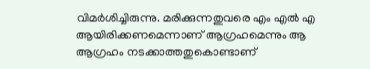വിമർശിച്ചിരുന്നു. മരിക്കുന്നതുവരെ എം എൽ എ ആയിരിക്കണമെന്നാണ് ആഗ്രഹമെന്നും ആ ആഗ്രഹം നടക്കാത്തതുകൊണ്ടാണ്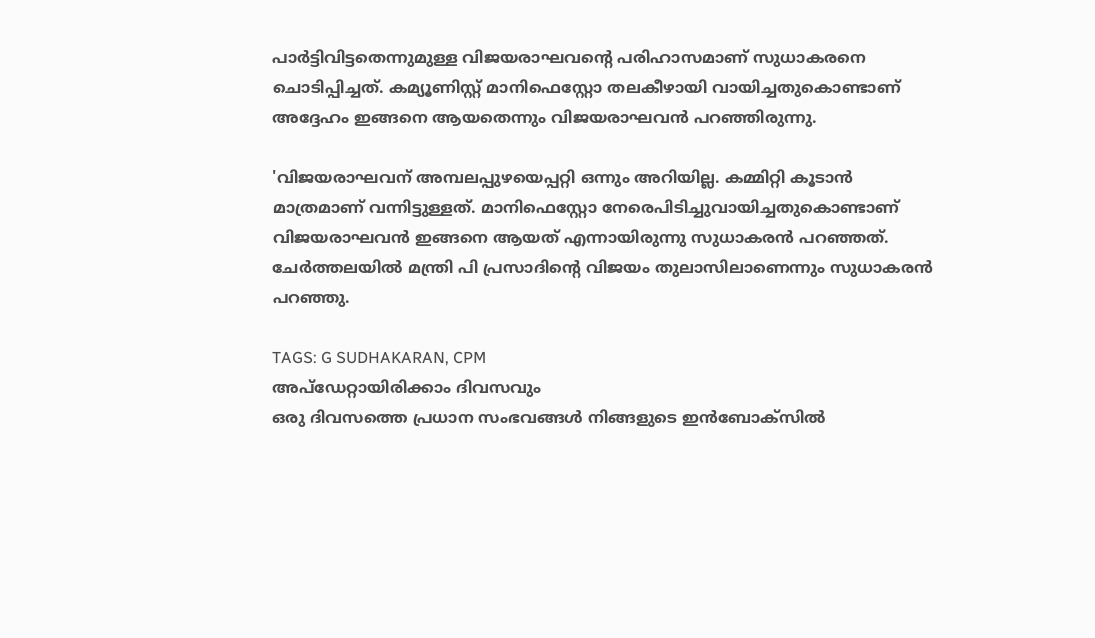പാർട്ടിവിട്ടതെന്നുമുള്ള വിജയരാഘവന്റെ പരിഹാസമാണ് സുധാകരനെ ചൊടിപ്പിച്ചത്. കമ്യൂണിസ്റ്റ് മാനിഫെസ്റ്റോ തലകീഴായി വായിച്ചതുകൊണ്ടാണ് അദ്ദേഹം ഇങ്ങനെ ആയതെന്നും വിജയരാഘവൻ പറഞ്ഞിരുന്നു.

'വിജയരാഘവന് അമ്പലപ്പുഴയെപ്പറ്റി ഒന്നും അറിയില്ല. കമ്മിറ്റി കൂടാൻ മാത്രമാണ് വന്നിട്ടുള്ളത്. മാനിഫെസ്റ്റോ നേരെപിടിച്ചുവായിച്ചതുകൊണ്ടാണ് വിജയരാഘവൻ ഇങ്ങനെ ആയത് എന്നായിരുന്നു സുധാകരൻ പറഞ്ഞത്. ചേർത്തലയിൽ മന്ത്രി പി പ്രസാദിന്റെ വിജയം തുലാസിലാണെന്നും സുധാകരൻ പറഞ്ഞു.

TAGS: G SUDHAKARAN, CPM
അപ്ഡേറ്റായിരിക്കാം ദിവസവും
ഒരു ദിവസത്തെ പ്രധാന സംഭവങ്ങൾ നിങ്ങളുടെ ഇൻബോക്സിൽ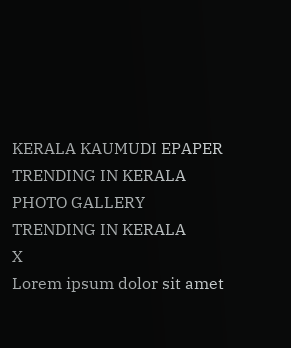KERALA KAUMUDI EPAPER
TRENDING IN KERALA
PHOTO GALLERY
TRENDING IN KERALA
X
Lorem ipsum dolor sit amet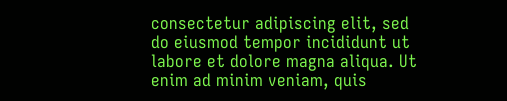consectetur adipiscing elit, sed do eiusmod tempor incididunt ut labore et dolore magna aliqua. Ut enim ad minim veniam, quis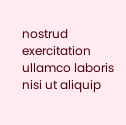nostrud exercitation ullamco laboris nisi ut aliquip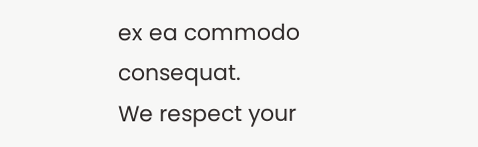ex ea commodo consequat.
We respect your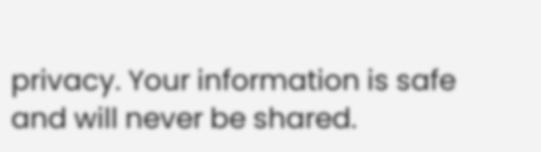privacy. Your information is safe and will never be shared.